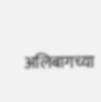अलिबागच्या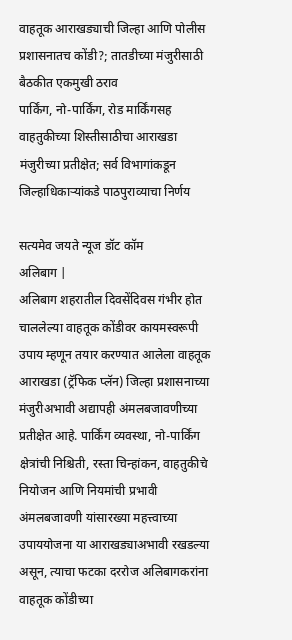वाहतूक आराखड्याची जिल्हा आणि पोलीस प्रशासनातच कोंडी?; तातडीच्या मंजुरीसाठी बैठकीत एकमुखी ठराव
पार्किंग, नो-पार्किंग, रोड मार्किंगसह वाहतुकीच्या शिस्तीसाठीचा आराखडा मंजुरीच्या प्रतीक्षेत; सर्व विभागांकडून जिल्हाधिकाऱ्यांकडे पाठपुराव्याचा निर्णय

सत्यमेव जयते न्यूज डॉट कॉम
अलिबाग |
अलिबाग शहरातील दिवसेंदिवस गंभीर होत चाललेल्या वाहतूक कोंडीवर कायमस्वरूपी उपाय म्हणून तयार करण्यात आलेला वाहतूक आराखडा (ट्रॅफिक प्लॅन) जिल्हा प्रशासनाच्या मंजुरीअभावी अद्यापही अंमलबजावणीच्या प्रतीक्षेत आहे. पार्किंग व्यवस्था, नो-पार्किंग क्षेत्रांची निश्चिती, रस्ता चिन्हांकन, वाहतुकीचे नियोजन आणि नियमांची प्रभावी अंमलबजावणी यांसारख्या महत्त्वाच्या उपाययोजना या आराखड्याअभावी रखडल्या असून, त्याचा फटका दररोज अलिबागकरांना वाहतूक कोंडीच्या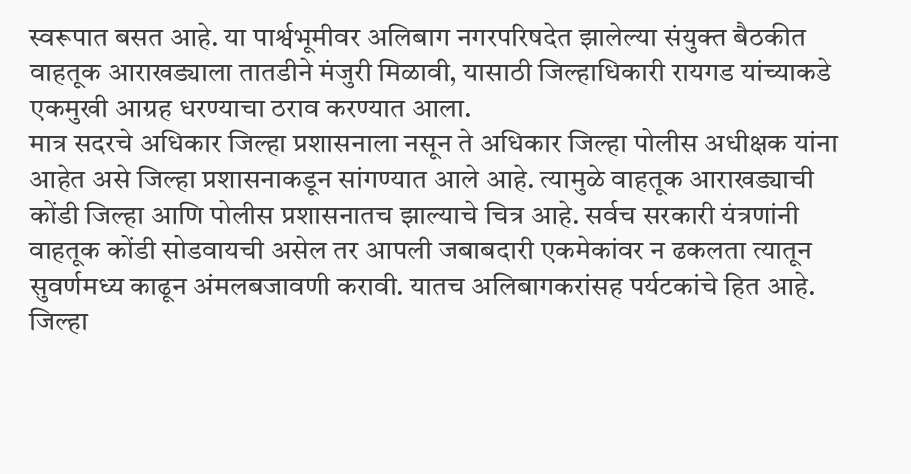स्वरूपात बसत आहे. या पार्श्वभूमीवर अलिबाग नगरपरिषदेत झालेल्या संयुक्त बैठकीत वाहतूक आराखड्याला तातडीने मंजुरी मिळावी, यासाठी जिल्हाधिकारी रायगड यांच्याकडे एकमुखी आग्रह धरण्याचा ठराव करण्यात आला.
मात्र सदरचे अधिकार जिल्हा प्रशासनाला नसून ते अधिकार जिल्हा पोलीस अधीक्षक यांना आहेत असे जिल्हा प्रशासनाकडून सांगण्यात आले आहे. त्यामुळे वाहतूक आराखड्याची कोंडी जिल्हा आणि पोलीस प्रशासनातच झाल्याचे चित्र आहे. सर्वच सरकारी यंत्रणांनी वाहतूक कोंडी सोडवायची असेल तर आपली जबाबदारी एकमेकांवर न ढकलता त्यातून सुवर्णमध्य काढून अंमलबजावणी करावी. यातच अलिबागकरांसह पर्यटकांचे हित आहे.
जिल्हा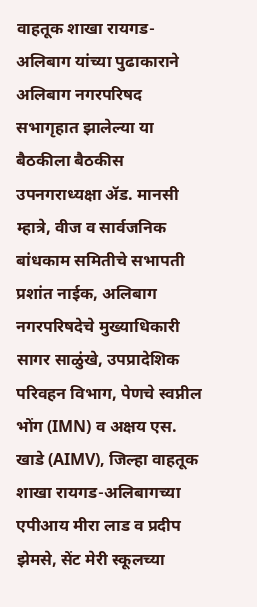वाहतूक शाखा रायगड-अलिबाग यांच्या पुढाकाराने अलिबाग नगरपरिषद सभागृहात झालेल्या या बैठकीला बैठकीस उपनगराध्यक्षा ॲड. मानसी म्हात्रे, वीज व सार्वजनिक बांधकाम समितीचे सभापती प्रशांत नाईक, अलिबाग नगरपरिषदेचे मुख्याधिकारी सागर साळुंखे, उपप्रादेशिक परिवहन विभाग, पेणचे स्वप्नील भोंग (IMN) व अक्षय एस. खाडे (AIMV), जिल्हा वाहतूक शाखा रायगड-अलिबागच्या एपीआय मीरा लाड व प्रदीप झेमसे, सेंट मेरी स्कूलच्या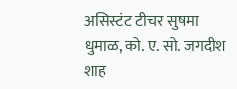असिस्टंट टीचर सुषमा धुमाळ, को. ए. सो. जगदीश शाह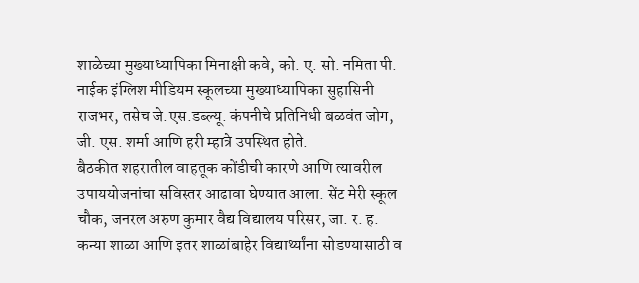शाळेच्या मुख्याध्यापिका मिनाक्षी कवे, को. ए. सो. नमिता पी. नाईक इंग्लिश मीडियम स्कूलच्या मुख्याध्यापिका सुहासिनी राजभर, तसेच जे.एस.डब्ल्यू. कंपनीचे प्रतिनिधी बळवंत जोग, जी. एस. शर्मा आणि हरी म्हात्रे उपस्थित होते.
बैठकीत शहरातील वाहतूक कोंडीची कारणे आणि त्यावरील उपाययोजनांचा सविस्तर आढावा घेण्यात आला. सेंट मेरी स्कूल चौक, जनरल अरुण कुमार वैद्य विद्यालय परिसर, जा. र. ह. कन्या शाळा आणि इतर शाळांबाहेर विद्यार्थ्यांना सोडण्यासाठी व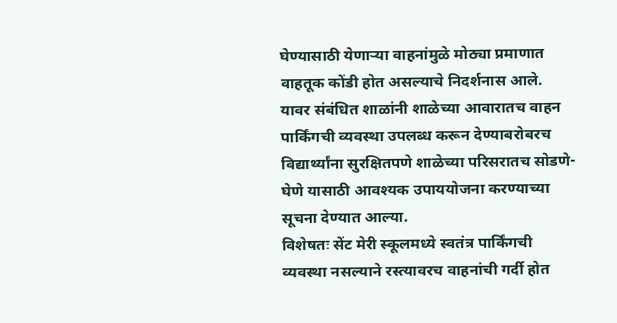घेण्यासाठी येणाऱ्या वाहनांमुळे मोठ्या प्रमाणात वाहतूक कोंडी होत असल्याचे निदर्शनास आले. यावर संबंधित शाळांनी शाळेच्या आवारातच वाहन पार्किंगची व्यवस्था उपलब्ध करून देण्याबरोबरच विद्यार्थ्यांना सुरक्षितपणे शाळेच्या परिसरातच सोडणे-घेणे यासाठी आवश्यक उपाययोजना करण्याच्या सूचना देण्यात आल्या.
विशेषतः सेंट मेरी स्कूलमध्ये स्वतंत्र पार्किंगची व्यवस्था नसल्याने रस्त्यावरच वाहनांची गर्दी होत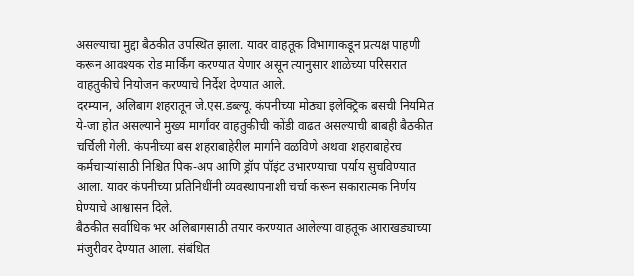असल्याचा मुद्दा बैठकीत उपस्थित झाला. यावर वाहतूक विभागाकडून प्रत्यक्ष पाहणी करून आवश्यक रोड मार्किंग करण्यात येणार असून त्यानुसार शाळेच्या परिसरात वाहतुकीचे नियोजन करण्याचे निर्देश देण्यात आले.
दरम्यान, अलिबाग शहरातून जे.एस.डब्ल्यू. कंपनीच्या मोठ्या इलेक्ट्रिक बसची नियमित ये-जा होत असल्याने मुख्य मार्गांवर वाहतुकीची कोंडी वाढत असल्याची बाबही बैठकीत चर्चिली गेली. कंपनीच्या बस शहराबाहेरील मार्गाने वळविणे अथवा शहराबाहेरच कर्मचाऱ्यांसाठी निश्चित पिक-अप आणि ड्रॉप पॉइंट उभारण्याचा पर्याय सुचविण्यात आला. यावर कंपनीच्या प्रतिनिधींनी व्यवस्थापनाशी चर्चा करून सकारात्मक निर्णय घेण्याचे आश्वासन दिले.
बैठकीत सर्वाधिक भर अलिबागसाठी तयार करण्यात आलेल्या वाहतूक आराखड्याच्या मंजुरीवर देण्यात आला. संबंधित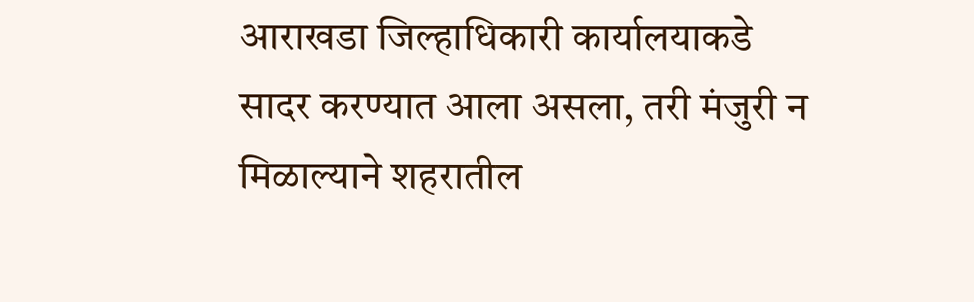आराखडा जिल्हाधिकारी कार्यालयाकडे सादर करण्यात आला असला, तरी मंजुरी न मिळाल्याने शहरातील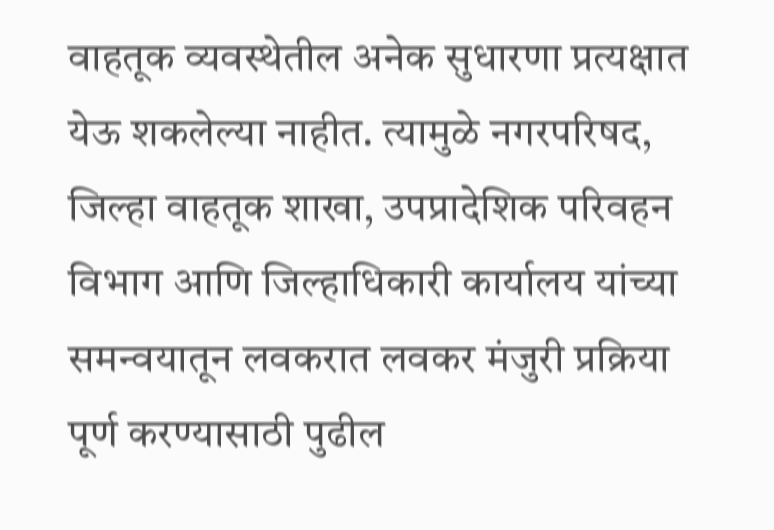वाहतूक व्यवस्थेतील अनेक सुधारणा प्रत्यक्षात येऊ शकलेल्या नाहीत. त्यामुळे नगरपरिषद, जिल्हा वाहतूक शाखा, उपप्रादेशिक परिवहन विभाग आणि जिल्हाधिकारी कार्यालय यांच्या समन्वयातून लवकरात लवकर मंजुरी प्रक्रिया पूर्ण करण्यासाठी पुढील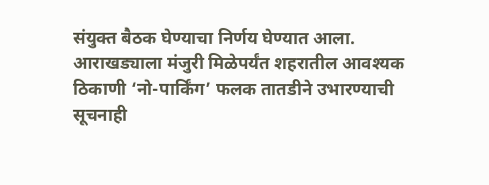संयुक्त बैठक घेण्याचा निर्णय घेण्यात आला.
आराखड्याला मंजुरी मिळेपर्यंत शहरातील आवश्यक ठिकाणी ‘नो-पार्किंग’ फलक तातडीने उभारण्याची सूचनाही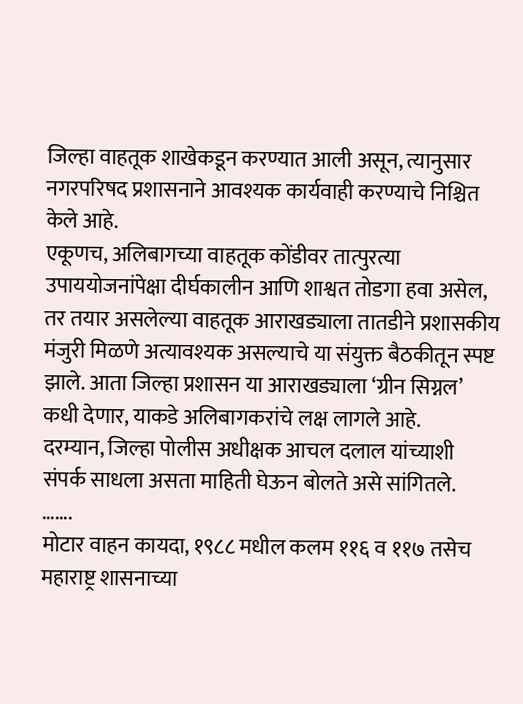जिल्हा वाहतूक शाखेकडून करण्यात आली असून, त्यानुसार नगरपरिषद प्रशासनाने आवश्यक कार्यवाही करण्याचे निश्चित केले आहे.
एकूणच, अलिबागच्या वाहतूक कोंडीवर तात्पुरत्या उपाययोजनांपेक्षा दीर्घकालीन आणि शाश्वत तोडगा हवा असेल, तर तयार असलेल्या वाहतूक आराखड्याला तातडीने प्रशासकीय मंजुरी मिळणे अत्यावश्यक असल्याचे या संयुक्त बैठकीतून स्पष्ट झाले. आता जिल्हा प्रशासन या आराखड्याला ‘ग्रीन सिग्नल’ कधी देणार, याकडे अलिबागकरांचे लक्ष लागले आहे.
दरम्यान, जिल्हा पोलीस अधीक्षक आचल दलाल यांच्याशी संपर्क साधला असता माहिती घेऊन बोलते असे सांगितले.
…….
मोटार वाहन कायदा, १९८८ मधील कलम ११६ व ११७ तसेच महाराष्ट्र शासनाच्या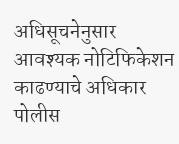अधिसूचनेनुसार आवश्यक नोटिफिकेशन काढण्याचे अधिकार पोलीस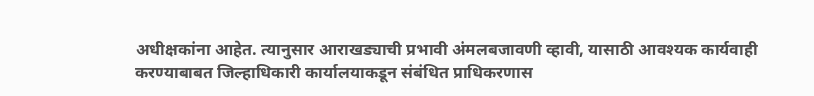अधीक्षकांना आहेत. त्यानुसार आराखड्याची प्रभावी अंमलबजावणी व्हावी, यासाठी आवश्यक कार्यवाही करण्याबाबत जिल्हाधिकारी कार्यालयाकडून संबंधित प्राधिकरणास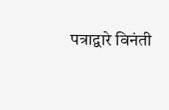पत्राद्वारे विनंती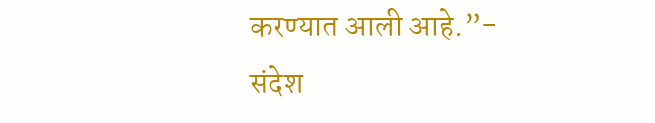करण्यात आली आहे.”- संदेश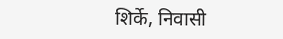शिर्के, निवासी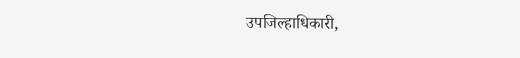उपजिल्हाधिकारी,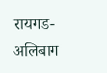रायगड-अलिबाग